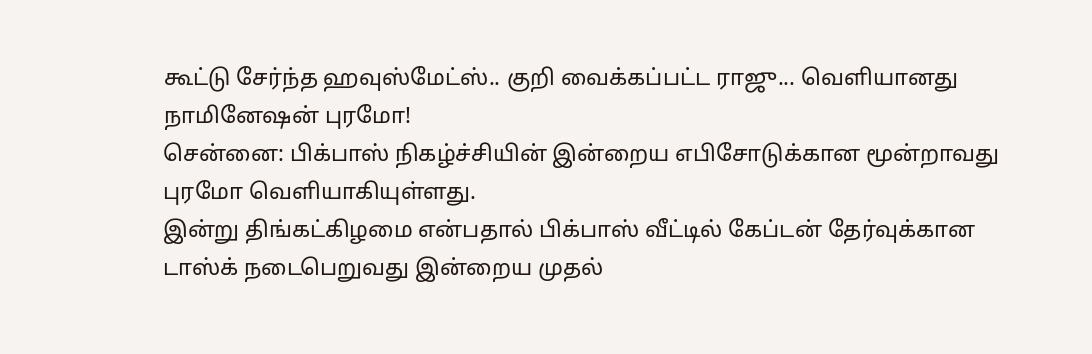கூட்டு சேர்ந்த ஹவுஸ்மேட்ஸ்.. குறி வைக்கப்பட்ட ராஜு... வெளியானது நாமினேஷன் புரமோ!
சென்னை: பிக்பாஸ் நிகழ்ச்சியின் இன்றைய எபிசோடுக்கான மூன்றாவது புரமோ வெளியாகியுள்ளது.
இன்று திங்கட்கிழமை என்பதால் பிக்பாஸ் வீட்டில் கேப்டன் தேர்வுக்கான டாஸ்க் நடைபெறுவது இன்றைய முதல்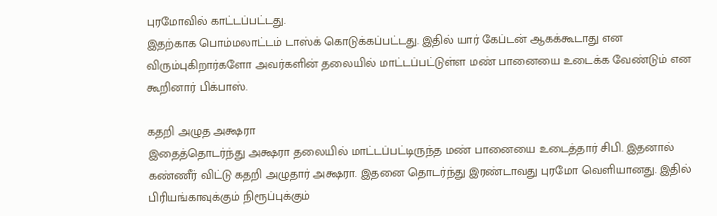புரமோவில் காட்டப்பட்டது.
இதற்காக பொம்மலாட்டம் டாஸ்க் கொடுக்கப்பட்டது. இதில் யார் கேப்டன் ஆகக்கூடாது என விரும்புகிறார்களோ அவர்களின் தலையில் மாட்டப்பட்டுள்ள மண் பானையை உடைக்க வேண்டும் என கூறினார் பிக்பாஸ்.

கதறி அழுத அக்ஷரா
இதைத்தொடர்ந்து அக்ஷரா தலையில் மாட்டப்பட்டிருந்த மண் பானையை உடைத்தார் சிபி. இதனால் கண்ணீர் விட்டு கதறி அழுதார் அக்ஷரா. இதனை தொடர்ந்து இரண்டாவது புரமோ வெளியானது. இதில் பிரியங்காவுக்கும் நிரூப்புக்கும்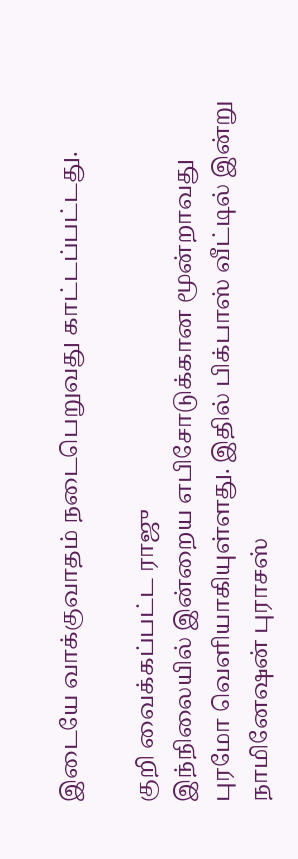இடையே வாக்குவாதம் நடைபெறுவது காட்டப்பட்டது.

குறி வைக்கப்பட்ட ராஜு
இந்நிலையில் இன்றைய எபிசோடுக்கான மூன்றாவது புரமோ வெளியாகியுள்ளது. இதில் பிக்பாஸ் வீட்டில் இன்று நாமினேஷன் புராசஸ்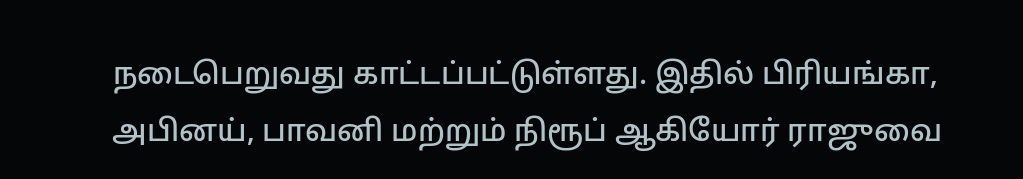நடைபெறுவது காட்டப்பட்டுள்ளது. இதில் பிரியங்கா, அபினய், பாவனி மற்றும் நிரூப் ஆகியோர் ராஜுவை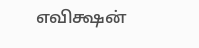எவிக்ஷன்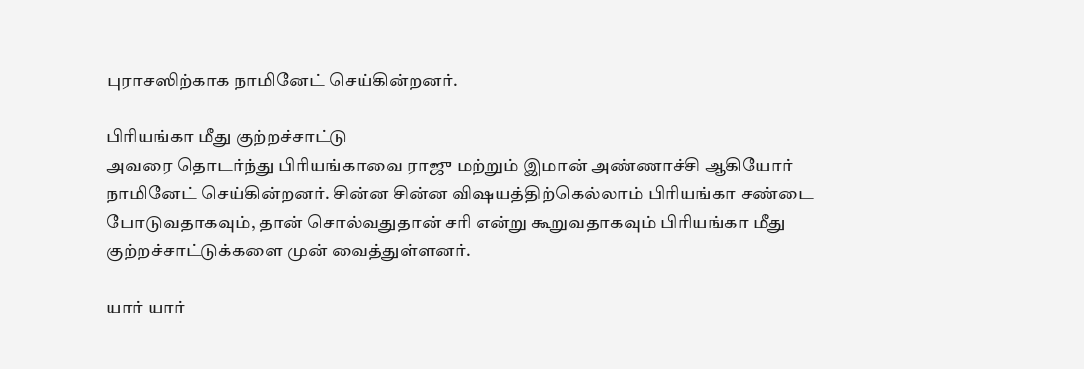புராசஸிற்காக நாமினேட் செய்கின்றனர்.

பிரியங்கா மீது குற்றச்சாட்டு
அவரை தொடர்ந்து பிரியங்காவை ராஜு மற்றும் இமான் அண்ணாச்சி ஆகியோர் நாமினேட் செய்கின்றனர். சின்ன சின்ன விஷயத்திற்கெல்லாம் பிரியங்கா சண்டை போடுவதாகவும், தான் சொல்வதுதான் சரி என்று கூறுவதாகவும் பிரியங்கா மீது குற்றச்சாட்டுக்களை முன் வைத்துள்ளனர்.

யார் யார்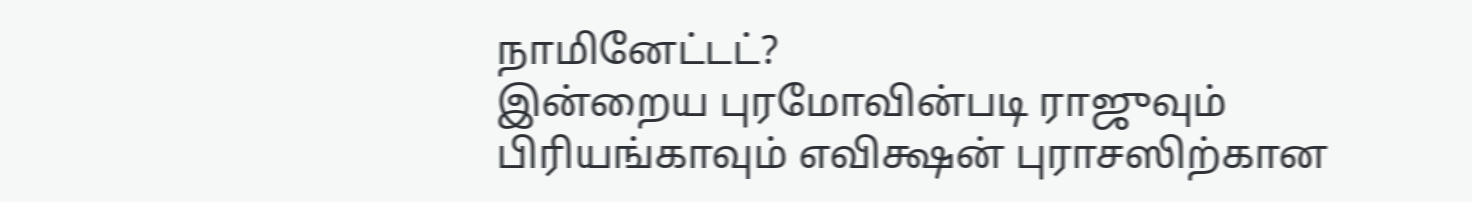நாமினேட்டட்?
இன்றைய புரமோவின்படி ராஜுவும் பிரியங்காவும் எவிக்ஷன் புராசஸிற்கான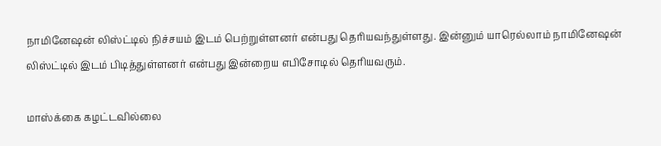நாமினேஷன் லிஸ்ட்டில் நிச்சயம் இடம் பெற்றுள்ளனர் என்பது தெரியவந்துள்ளது. இன்னும் யாரெல்லாம் நாமினேஷன் லிஸ்ட்டில் இடம் பிடித்துள்ளனர் என்பது இன்றைய எபிசோடில் தெரியவரும்.

மாஸ்க்கை கழட்டவில்லை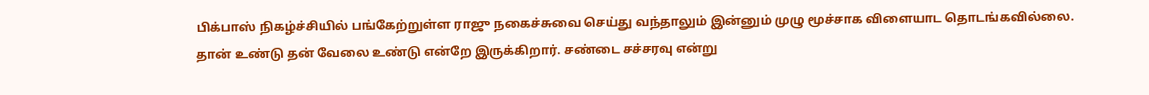பிக்பாஸ் நிகழ்ச்சியில் பங்கேற்றுள்ள ராஜு நகைச்சுவை செய்து வந்தாலும் இன்னும் முழு மூச்சாக விளையாட தொடங்கவில்லை. தான் உண்டு தன் வேலை உண்டு என்றே இருக்கிறார். சண்டை சச்சரவு என்று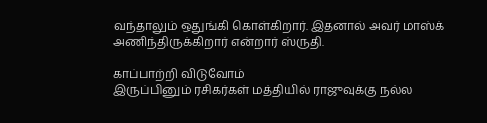வந்தாலும் ஒதுங்கி கொள்கிறார். இதனால் அவர் மாஸ்க் அணிந்திருக்கிறார் என்றார் ஸ்ருதி.

காப்பாற்றி விடுவோம்
இருப்பினும் ரசிகர்கள் மத்தியில் ராஜுவுக்கு நல்ல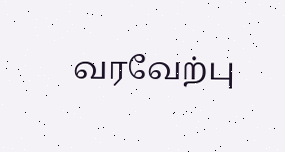வரவேற்பு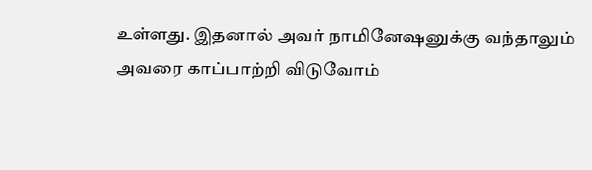உள்ளது. இதனால் அவர் நாமினேஷனுக்கு வந்தாலும் அவரை காப்பாற்றி விடுவோம்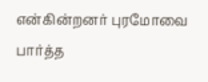என்கின்றனர் புரமோவை பார்த்த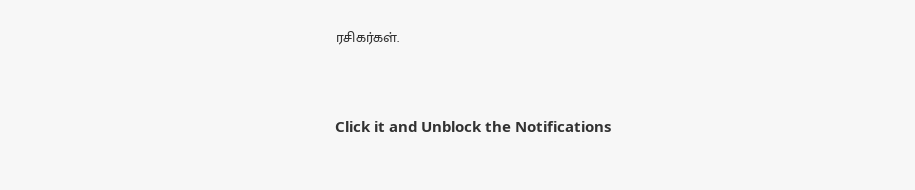ரசிகர்கள்.


Click it and Unblock the Notifications